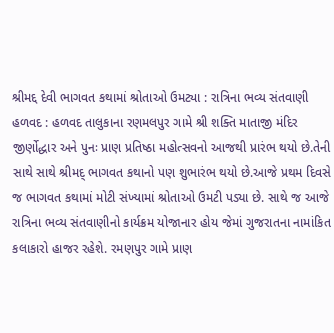શ્રીમદ્દ દેવી ભાગવત કથામાં શ્રોતાઓ ઉમટ્યા : રાત્રિના ભવ્ય સંતવાણી હળવદ : હળવદ તાલુકાના રણમલપુર ગામે શ્રી શક્તિ માતાજી મંદિર જીર્ણોદ્ધાર અને પુનઃ પ્રાણ પ્રતિષ્ઠા મહોત્સવનો આજથી પ્રારંભ થયો છે.તેની સાથે સાથે શ્રીમદ્ ભાગવત કથાનો પણ શુભારંભ થયો છે.આજે પ્રથમ દિવસે જ ભાગવત કથામાં મોટી સંખ્યામાં શ્રોતાઓ ઉમટી પડ્યા છે. સાથે જ આજે રાત્રિના ભવ્ય સંતવાણીનો કાર્યક્રમ યોજાનાર હોય જેમાં ગુજરાતના નામાંકિત કલાકારો હાજર રહેશે. રમણપુર ગામે પ્રાણ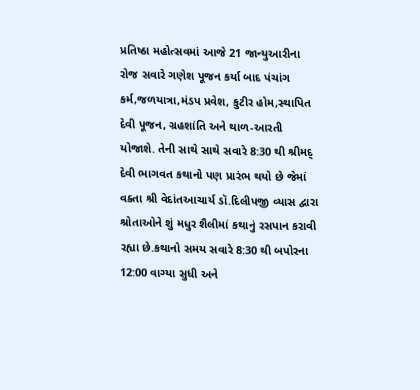પ્રતિષ્ઠા મહોત્સવમાં આજે 21 જાન્યુઆરીના રોજ સવારે ગણેશ પૂજન કર્યા બાદ પંચાંગ કર્મ,જળયાત્રા,મંડપ પ્રવેશ, કુટીર હોમ,સ્થાપિત દેવી પૂજન, ગ્રહશાંતિ અને થાળ-આરતી યોજાશે. તેની સાથે સાથે સવારે 8:30 થી શ્રીમદ્ દેવી ભાગવત કથાનો પણ પ્રારંભ થયો છે જેમાં વક્તા શ્રી વેદાંતઆચાર્ય ડૉ.દિલીપજી વ્યાસ દ્વારા શ્રોતાઓને શું મધુર શૈલીમાં કથાનું રસપાન કરાવી રહ્યા છે.કથાનો સમય સવારે 8:30 થી બપોરના 12:00 વાગ્યા સુધી અને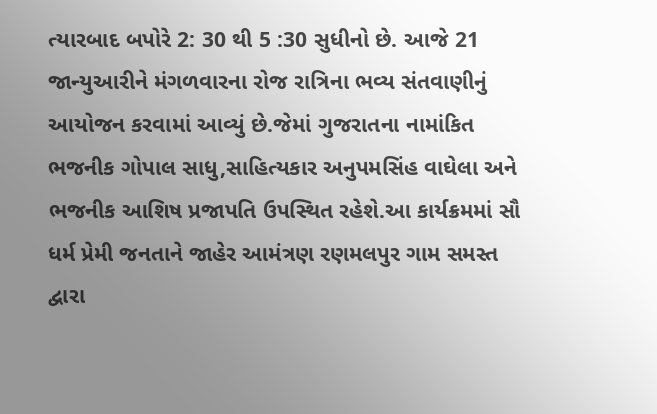ત્યારબાદ બપોરે 2: 30 થી 5 :30 સુધીનો છે. આજે 21 જાન્યુઆરીને મંગળવારના રોજ રાત્રિના ભવ્ય સંતવાણીનું આયોજન કરવામાં આવ્યું છે.જેમાં ગુજરાતના નામાંકિત ભજનીક ગોપાલ સાધુ,સાહિત્યકાર અનુપમસિંહ વાઘેલા અને ભજનીક આશિષ પ્રજાપતિ ઉપસ્થિત રહેશે.આ કાર્યક્રમમાં સૌ ધર્મ પ્રેમી જનતાને જાહેર આમંત્રણ રણમલપુર ગામ સમસ્ત દ્વારા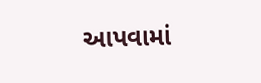આપવામાં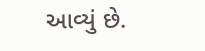આવ્યું છે.